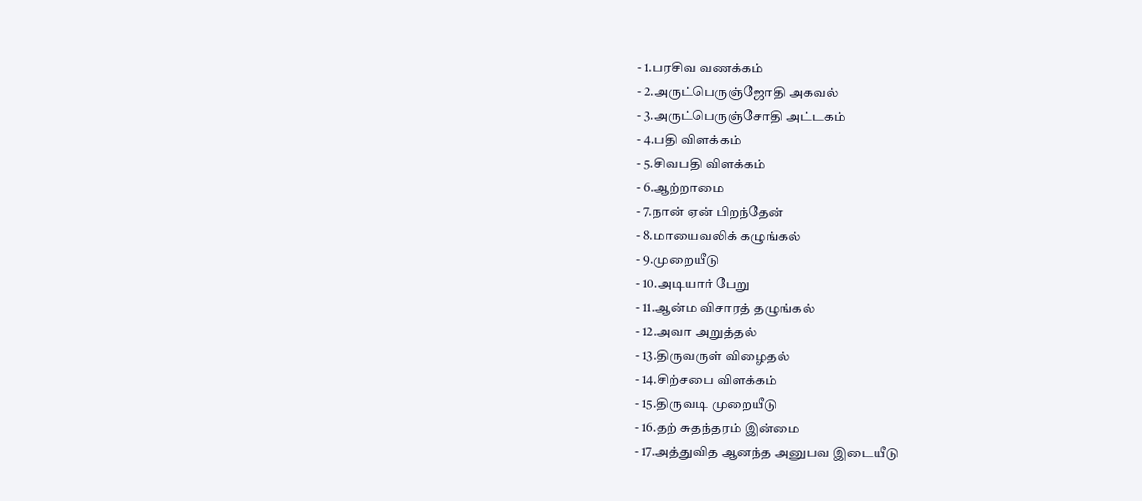- 1.பரசிவ வணக்கம்
- 2.அருட்பெருஞ்ஜோதி அகவல்
- 3.அருட்பெருஞ்சோதி அட்டகம்
- 4.பதி விளக்கம்
- 5.சிவபதி விளக்கம்
- 6.ஆற்றாமை
- 7.நான் ஏன் பிறந்தேன்
- 8.மாயைவலிக் கழுங்கல்
- 9.முறையீடு
- 10.அடியார் பேறு
- 11.ஆன்ம விசாரத் தழுங்கல்
- 12.அவா அறுத்தல்
- 13.திருவருள் விழைதல்
- 14.சிற்சபை விளக்கம்
- 15.திருவடி முறையீடு
- 16.தற் சுதந்தரம் இன்மை
- 17.அத்துவித ஆனந்த அனுபவ இடையீடு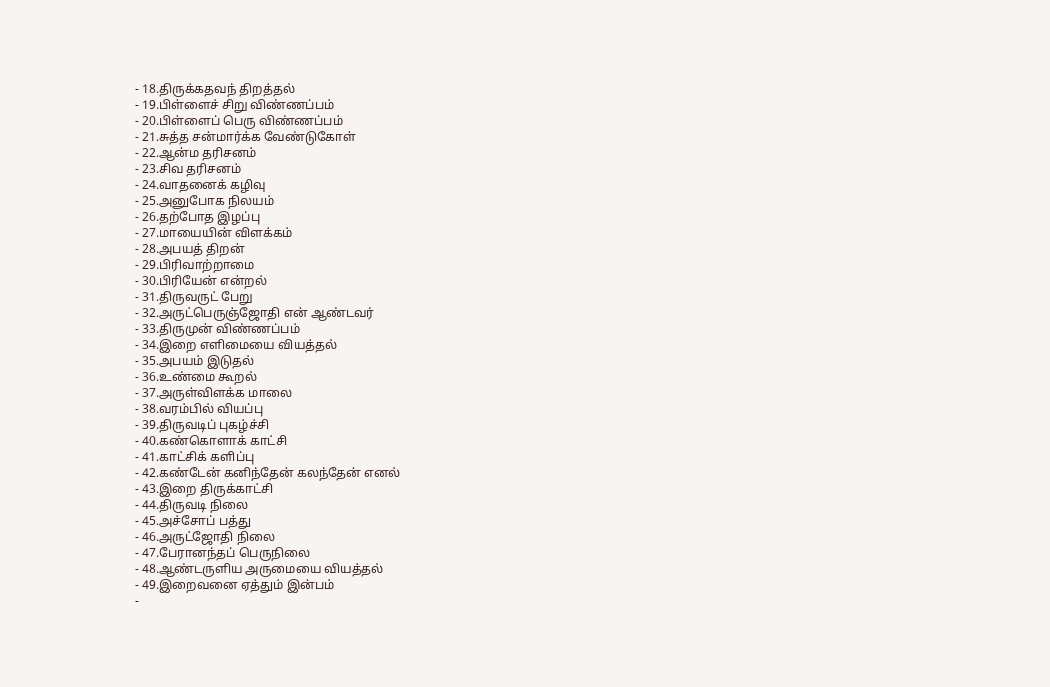- 18.திருக்கதவந் திறத்தல்
- 19.பிள்ளைச் சிறு விண்ணப்பம்
- 20.பிள்ளைப் பெரு விண்ணப்பம்
- 21.சுத்த சன்மார்க்க வேண்டுகோள்
- 22.ஆன்ம தரிசனம்
- 23.சிவ தரிசனம்
- 24.வாதனைக் கழிவு
- 25.அனுபோக நிலயம்
- 26.தற்போத இழப்பு
- 27.மாயையின் விளக்கம்
- 28.அபயத் திறன்
- 29.பிரிவாற்றாமை
- 30.பிரியேன் என்றல்
- 31.திருவருட் பேறு
- 32.அருட்பெருஞ்ஜோதி என் ஆண்டவர்
- 33.திருமுன் விண்ணப்பம்
- 34.இறை எளிமையை வியத்தல்
- 35.அபயம் இடுதல்
- 36.உண்மை கூறல்
- 37.அருள்விளக்க மாலை
- 38.வரம்பில் வியப்பு
- 39.திருவடிப் புகழ்ச்சி
- 40.கண்கொளாக் காட்சி
- 41.காட்சிக் களிப்பு
- 42.கண்டேன் கனிந்தேன் கலந்தேன் எனல்
- 43.இறை திருக்காட்சி
- 44.திருவடி நிலை
- 45.அச்சோப் பத்து
- 46.அருட்ஜோதி நிலை
- 47.பேரானந்தப் பெருநிலை
- 48.ஆண்டருளிய அருமையை வியத்தல்
- 49.இறைவனை ஏத்தும் இன்பம்
-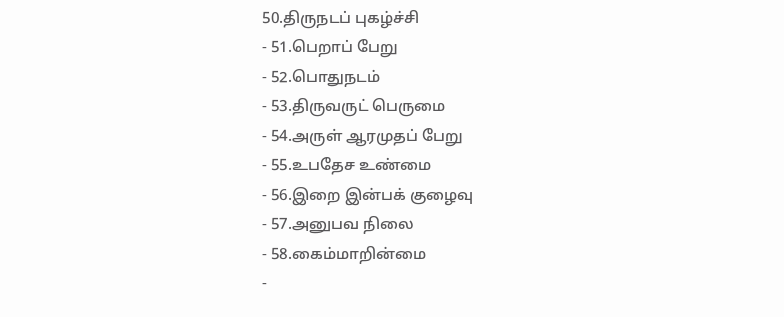50.திருநடப் புகழ்ச்சி
- 51.பெறாப் பேறு
- 52.பொதுநடம்
- 53.திருவருட் பெருமை
- 54.அருள் ஆரமுதப் பேறு
- 55.உபதேச உண்மை
- 56.இறை இன்பக் குழைவு
- 57.அனுபவ நிலை
- 58.கைம்மாறின்மை
-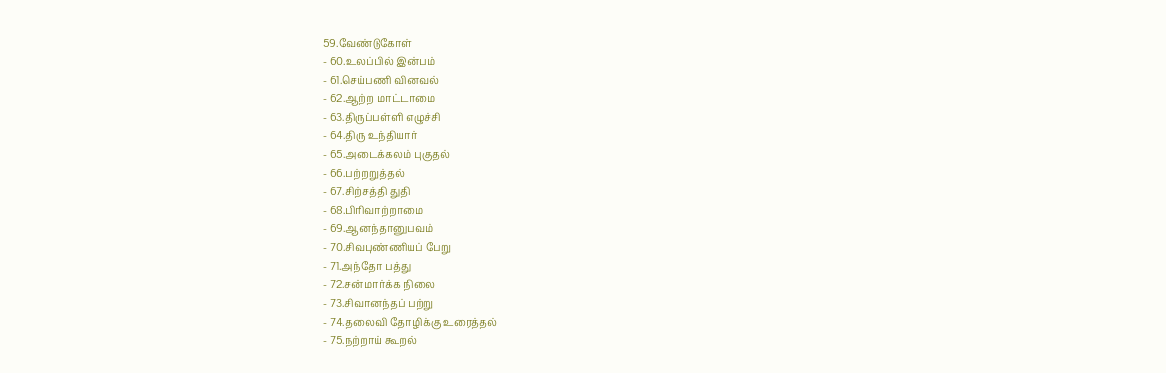59.வேண்டுகோள்
- 60.உலப்பில் இன்பம்
- 61.செய்பணி வினவல்
- 62.ஆற்ற மாட்டாமை
- 63.திருப்பள்ளி எழுச்சி
- 64.திரு உந்தியார்
- 65.அடைக்கலம் புகுதல்
- 66.பற்றறுத்தல்
- 67.சிற்சத்தி துதி
- 68.பிரிவாற்றாமை
- 69.ஆனந்தானுபவம்
- 70.சிவபுண்ணியப் பேறு
- 71.அந்தோ பத்து
- 72.சன்மார்க்க நிலை
- 73.சிவானந்தப் பற்று
- 74.தலைவி தோழிக்கு உரைத்தல்
- 75.நற்றாய் கூறல்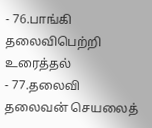- 76.பாங்கி தலைவிபெற்றி உரைத்தல்
- 77.தலைவி தலைவன் செயலைத்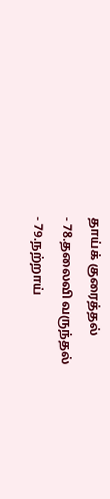தாய்க் குரைத்தல்
- 78.தலைவி வருந்தல்
- 79.நற்றாய்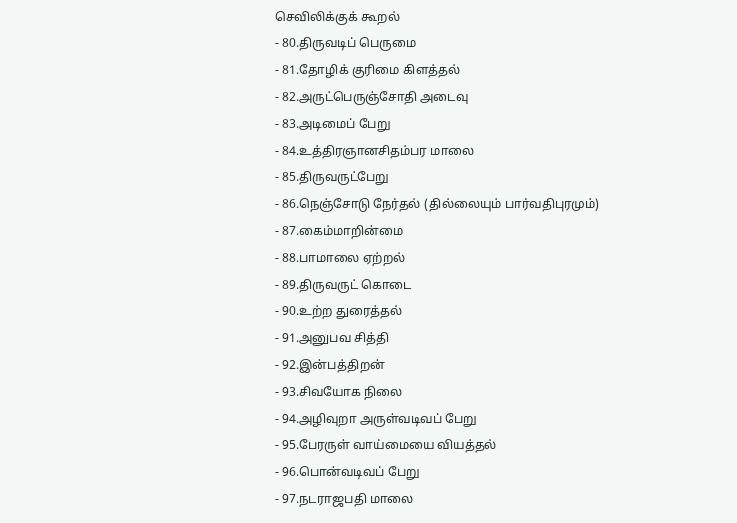செவிலிக்குக் கூறல்
- 80.திருவடிப் பெருமை
- 81.தோழிக் குரிமை கிளத்தல்
- 82.அருட்பெருஞ்சோதி அடைவு
- 83.அடிமைப் பேறு
- 84.உத்திரஞானசிதம்பர மாலை
- 85.திருவருட்பேறு
- 86.நெஞ்சோடு நேர்தல் (தில்லையும் பார்வதிபுரமும்)
- 87.கைம்மாறின்மை
- 88.பாமாலை ஏற்றல்
- 89.திருவருட் கொடை
- 90.உற்ற துரைத்தல்
- 91.அனுபவ சித்தி
- 92.இன்பத்திறன்
- 93.சிவயோக நிலை
- 94.அழிவுறா அருள்வடிவப் பேறு
- 95.பேரருள் வாய்மையை வியத்தல்
- 96.பொன்வடிவப் பேறு
- 97.நடராஜபதி மாலை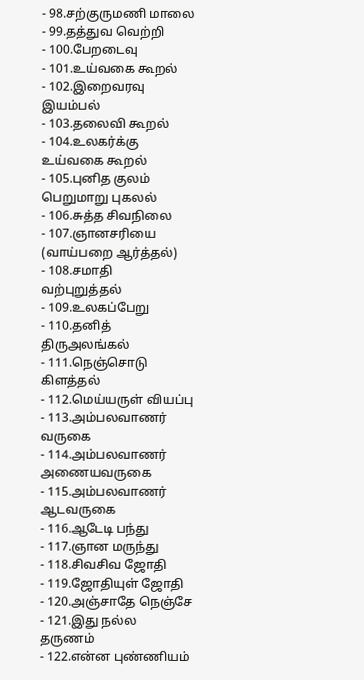- 98.சற்குருமணி மாலை
- 99.தத்துவ வெற்றி
- 100.பேறடைவு
- 101.உய்வகை கூறல்
- 102.இறைவரவு இயம்பல்
- 103.தலைவி கூறல்
- 104.உலகர்க்கு உய்வகை கூறல்
- 105.புனித குலம் பெறுமாறு புகலல்
- 106.சுத்த சிவநிலை
- 107.ஞானசரியை (வாய்பறை ஆர்த்தல்)
- 108.சமாதி வற்புறுத்தல்
- 109.உலகப்பேறு
- 110.தனித் திருஅலங்கல்
- 111.நெஞ்சொடு கிளத்தல்
- 112.மெய்யருள் வியப்பு
- 113.அம்பலவாணர் வருகை
- 114.அம்பலவாணர் அணையவருகை
- 115.அம்பலவாணர் ஆடவருகை
- 116.ஆடேடி பந்து
- 117.ஞான மருந்து
- 118.சிவசிவ ஜோதி
- 119.ஜோதியுள் ஜோதி
- 120.அஞ்சாதே நெஞ்சே
- 121.இது நல்ல தருணம்
- 122.என்ன புண்ணியம்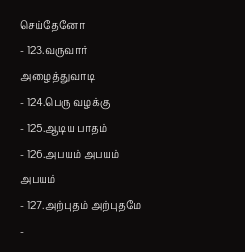செய்தேனோ
- 123.வருவார் அழைத்துவாடி
- 124.பெரு வழக்கு
- 125.ஆடிய பாதம்
- 126.அபயம் அபயம் அபயம்
- 127.அற்புதம் அற்புதமே
-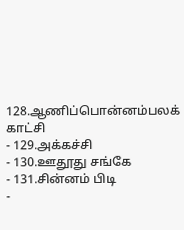128.ஆணிப்பொன்னம்பலக் காட்சி
- 129.அக்கச்சி
- 130.ஊதூது சங்கே
- 131.சின்னம் பிடி
-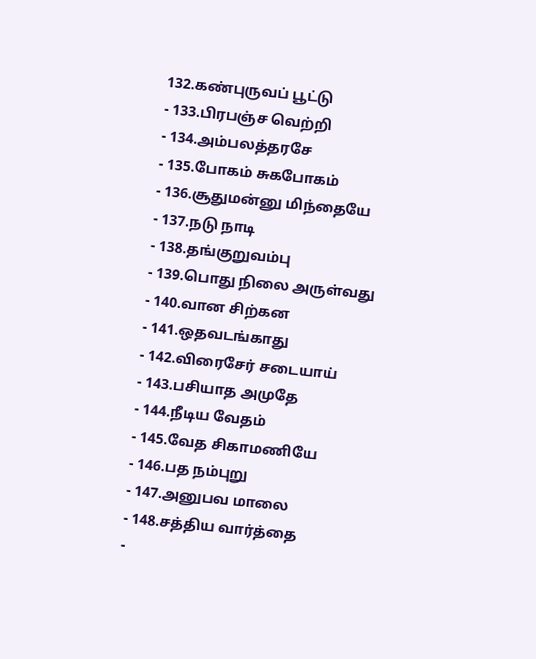132.கண்புருவப் பூட்டு
- 133.பிரபஞ்ச வெற்றி
- 134.அம்பலத்தரசே
- 135.போகம் சுகபோகம்
- 136.சூதுமன்னு மிந்தையே
- 137.நடு நாடி
- 138.தங்குறுவம்பு
- 139.பொது நிலை அருள்வது
- 140.வான சிற்கன
- 141.ஒதவடங்காது
- 142.விரைசேர் சடையாய்
- 143.பசியாத அமுதே
- 144.நீடிய வேதம்
- 145.வேத சிகாமணியே
- 146.பத நம்புறு
- 147.அனுபவ மாலை
- 148.சத்திய வார்த்தை
-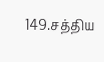149.சத்திய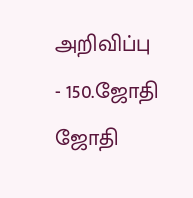அறிவிப்பு
- 150.ஜோதி ஜோதி